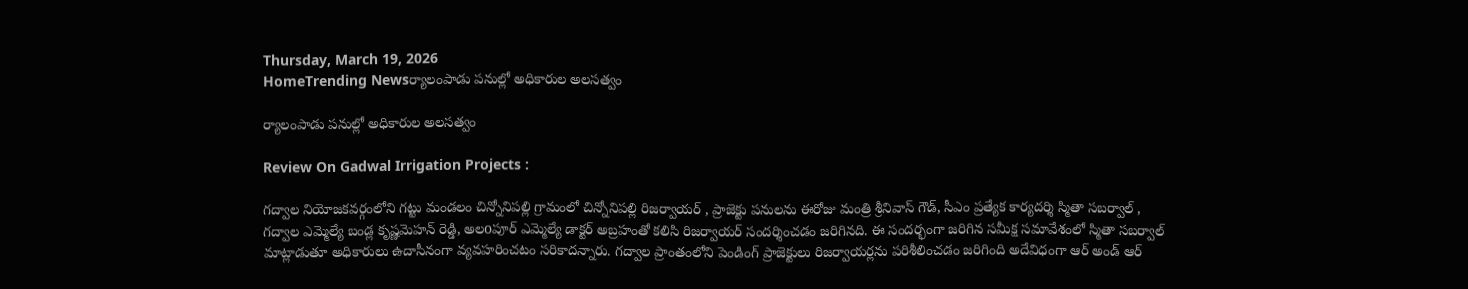Thursday, March 19, 2026
HomeTrending Newsర్యాలంపాడు పనుల్లో అధికారుల అలసత్వం

ర్యాలంపాడు పనుల్లో అధికారుల అలసత్వం

Review On Gadwal Irrigation Projects :

గద్వాల నియోజకవర్గంలోని గట్టు మండలం చిన్నోనిపల్లి గ్రామంలో చిన్నోనిపల్లి రిజర్వాయర్ , ప్రాజెక్టు పనులను ఈరోజు మంత్రి శ్రీనివాస్ గౌడ్, సీఎం ప్రత్యేక కార్యదర్శి స్మితా సబర్వాల్ , గద్వాల ఎమ్మెల్యే బండ్ల కృష్ణమెహన్ రెడ్డి, అలoపూర్ ఎమ్మెల్యే డాక్టర్ అబ్రహంతో కలిసి రిజర్వాయర్ సందర్శించడం జరిగినది. ఈ సందర్భంగా జరిగిన సమీక్ష సమావేశంలో స్మితా సబర్వాల్ మాట్లాడుతూ అధికారులు ఉదాసీనంగా వ్యవహరించటం సరికాదన్నారు. గద్వాల ప్రాంతంలోని పెండింగ్ ప్రాజెక్టులు రిజర్వాయర్లను పరిశీలించడం జరిగింది అదేవిధంగా ఆర్ అండ్ ఆర్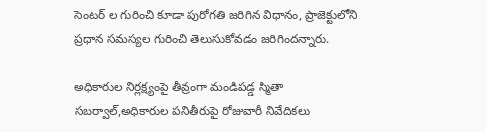సెంటర్ ల గురించి కూడా పురోగతి జరిగిన విధానం, ప్రాజెక్టులోని ప్రధాన సమస్యల గురించి తెలుసుకోవడం జరిగిందన్నారు.

అధికారుల నిర్లక్ష్యంపై తీవ్రంగా మండిపడ్డ స్మితా సబర్వాల్,అధికారుల పనితీరుపై రోజువారీ నివేదికలు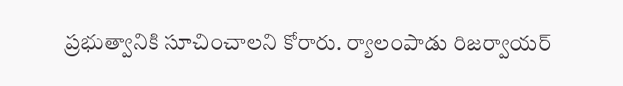ప్రభుత్వానికి సూచించాలని కోరారు. ర్యాలంపాడు రిజర్వాయర్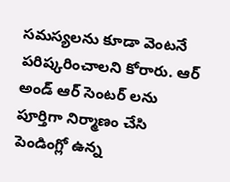సమస్యలను కూడా వెంటనే పరిష్కరించాలని కోరారు. ఆర్ అండ్ ఆర్ సెంటర్ లను పూర్తిగా నిర్మాణం చేసి పెండింగ్లో ఉన్న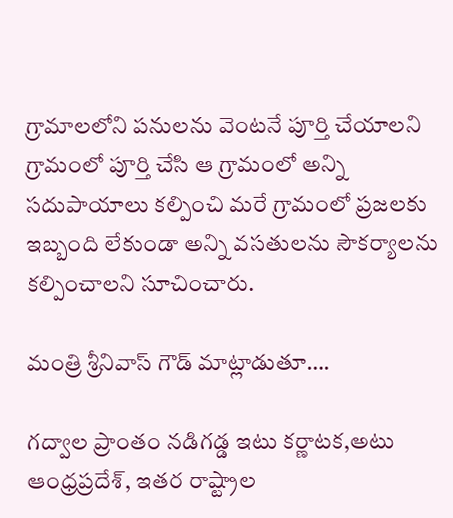గ్రామాలలోని పనులను వెంటనే పూర్తి చేయాలని గ్రామంలో పూర్తి చేసి ఆ గ్రామంలో అన్ని సదుపాయాలు కల్పించి మరే గ్రామంలో ప్రజలకు ఇబ్బంది లేకుండా అన్ని వసతులను సౌకర్యాలను కల్పించాలని సూచించారు.

మంత్రి శ్రీనివాస్ గౌడ్ మాట్లాడుతూ….

గద్వాల ప్రాంతం నడిగడ్డ ఇటు కర్ణాటక,అటు ఆంధ్రప్రదేశ్, ఇతర రాష్ట్రాల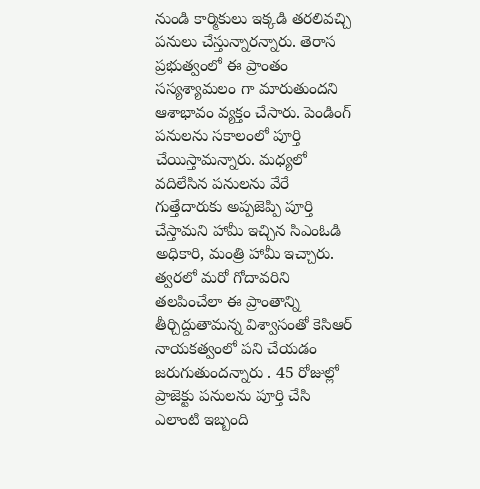నుండి కార్మికులు ఇక్కడి తరలివచ్చి పనులు చేస్తున్నారన్నారు. తెరాస ప్రభుత్వంలో ఈ ప్రాంతం సస్యశ్యామలం గా మారుతుందని ఆశాభావం వ్యక్తం చేసారు. పెండింగ్ పనులను సకాలంలో పూర్తి చేయిస్తామన్నారు. మధ్యలో వదిలేసిన పనులను వేరే గుత్తేదారుకు అప్పజెప్పి పూర్తి చేస్తామని హామీ ఇచ్చిన సిఎంఓడి అధికారి, మంత్రి హామీ ఇచ్చారు. త్వరలో మరో గోదావరిని తలపించేలా ఈ ప్రాంతాన్ని తీర్చిద్దుతామన్న విశ్వాసంతో కెసిఆర్ నాయకత్వంలో పని చేయడం జరుగుతుందన్నారు . 45 రోజుల్లో ప్రాజెక్టు పనులను పూర్తి చేసి ఎలాంటి ఇబ్బంది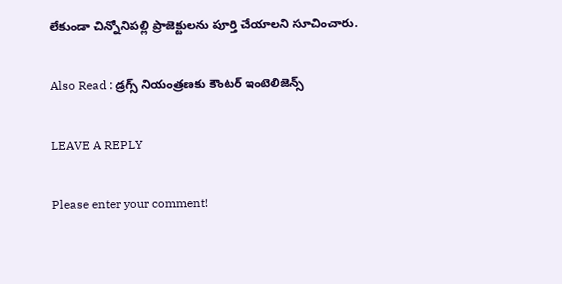లేకుండా చిన్నోనిపల్లి ప్రాజెక్టులను పూర్తి చేయాలని సూచించారు.

Also Read : డ్రగ్స్ నియంత్రణకు కౌంటర్ ఇంటెలిజెన్స్

LEAVE A REPLY

Please enter your comment!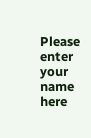Please enter your name here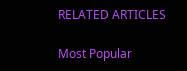RELATED ARTICLES

Most Popular